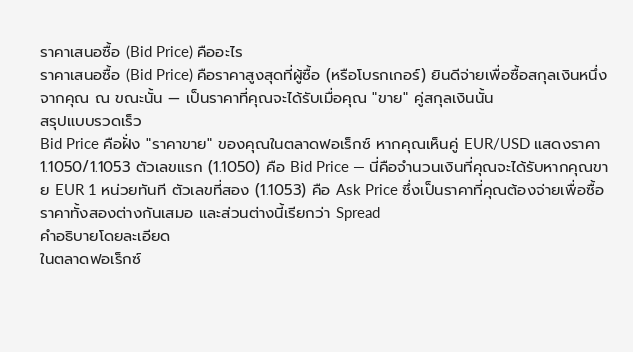ราคาเสนอซื้อ (Bid Price) คืออะไร
ราคาเสนอซื้อ (Bid Price) คือราคาสูงสุดที่ผู้ซื้อ (หรือโบรกเกอร์) ยินดีจ่ายเพื่อซื้อสกุลเงินหนึ่งจากคุณ ณ ขณะนั้น — เป็นราคาที่คุณจะได้รับเมื่อคุณ "ขาย" คู่สกุลเงินนั้น
สรุปแบบรวดเร็ว
Bid Price คือฝั่ง "ราคาขาย" ของคุณในตลาดฟอเร็กซ์ หากคุณเห็นคู่ EUR/USD แสดงราคา 1.1050/1.1053 ตัวเลขแรก (1.1050) คือ Bid Price — นี่คือจำนวนเงินที่คุณจะได้รับหากคุณขาย EUR 1 หน่วยทันที ตัวเลขที่สอง (1.1053) คือ Ask Price ซึ่งเป็นราคาที่คุณต้องจ่ายเพื่อซื้อ ราคาทั้งสองต่างกันเสมอ และส่วนต่างนี้เรียกว่า Spread
คำอธิบายโดยละเอียด
ในตลาดฟอเร็กซ์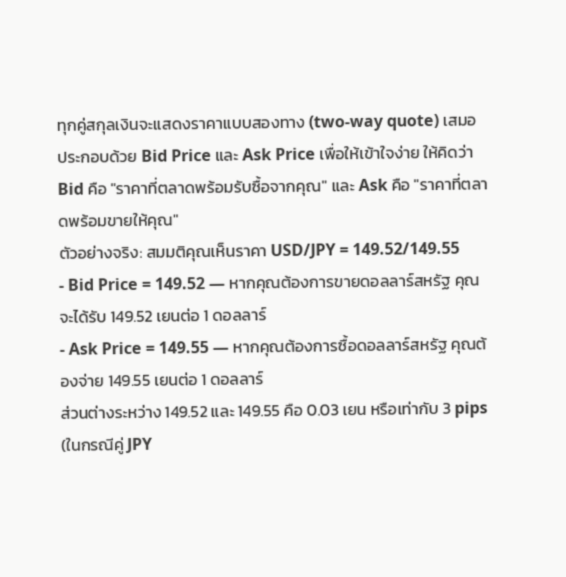ทุกคู่สกุลเงินจะแสดงราคาแบบสองทาง (two-way quote) เสมอ ประกอบด้วย Bid Price และ Ask Price เพื่อให้เข้าใจง่าย ให้คิดว่า Bid คือ "ราคาที่ตลาดพร้อมรับซื้อจากคุณ" และ Ask คือ "ราคาที่ตลาดพร้อมขายให้คุณ"
ตัวอย่างจริง: สมมติคุณเห็นราคา USD/JPY = 149.52/149.55
- Bid Price = 149.52 — หากคุณต้องการขายดอลลาร์สหรัฐ คุณจะได้รับ 149.52 เยนต่อ 1 ดอลลาร์
- Ask Price = 149.55 — หากคุณต้องการซื้อดอลลาร์สหรัฐ คุณต้องจ่าย 149.55 เยนต่อ 1 ดอลลาร์
ส่วนต่างระหว่าง 149.52 และ 149.55 คือ 0.03 เยน หรือเท่ากับ 3 pips (ในกรณีคู่ JPY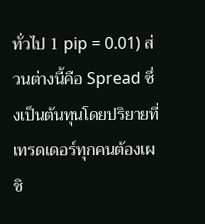ทั่วไป 1 pip = 0.01) ส่วนต่างนี้คือ Spread ซึ่งเป็นต้นทุนโดยปริยายที่เทรดเดอร์ทุกคนต้องเผชิ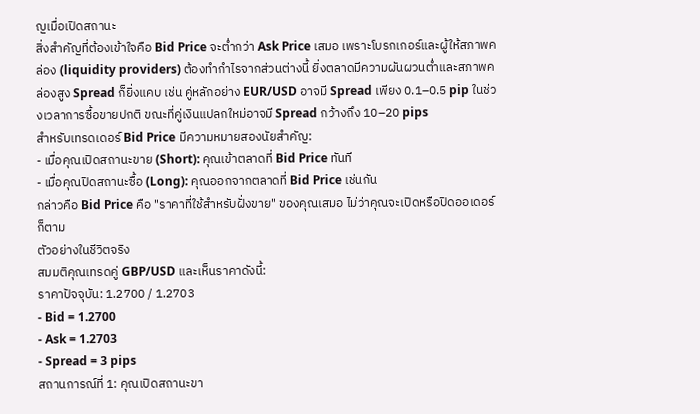ญเมื่อเปิดสถานะ
สิ่งสำคัญที่ต้องเข้าใจคือ Bid Price จะต่ำกว่า Ask Price เสมอ เพราะโบรกเกอร์และผู้ให้สภาพคล่อง (liquidity providers) ต้องทำกำไรจากส่วนต่างนี้ ยิ่งตลาดมีความผันผวนต่ำและสภาพคล่องสูง Spread ก็ยิ่งแคบ เช่น คู่หลักอย่าง EUR/USD อาจมี Spread เพียง 0.1–0.5 pip ในช่วงเวลาการซื้อขายปกติ ขณะที่คู่เงินแปลกใหม่อาจมี Spread กว้างถึง 10–20 pips
สำหรับเทรดเดอร์ Bid Price มีความหมายสองนัยสำคัญ:
- เมื่อคุณเปิดสถานะขาย (Short): คุณเข้าตลาดที่ Bid Price ทันที
- เมื่อคุณปิดสถานะซื้อ (Long): คุณออกจากตลาดที่ Bid Price เช่นกัน
กล่าวคือ Bid Price คือ "ราคาที่ใช้สำหรับฝั่งขาย" ของคุณเสมอ ไม่ว่าคุณจะเปิดหรือปิดออเดอร์ก็ตาม
ตัวอย่างในชีวิตจริง
สมมติคุณเทรดคู่ GBP/USD และเห็นราคาดังนี้:
ราคาปัจจุบัน: 1.2700 / 1.2703
- Bid = 1.2700
- Ask = 1.2703
- Spread = 3 pips
สถานการณ์ที่ 1: คุณเปิดสถานะขา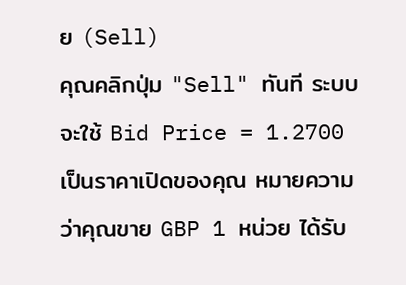ย (Sell)
คุณคลิกปุ่ม "Sell" ทันที ระบบจะใช้ Bid Price = 1.2700 เป็นราคาเปิดของคุณ หมายความว่าคุณขาย GBP 1 หน่วย ได้รับ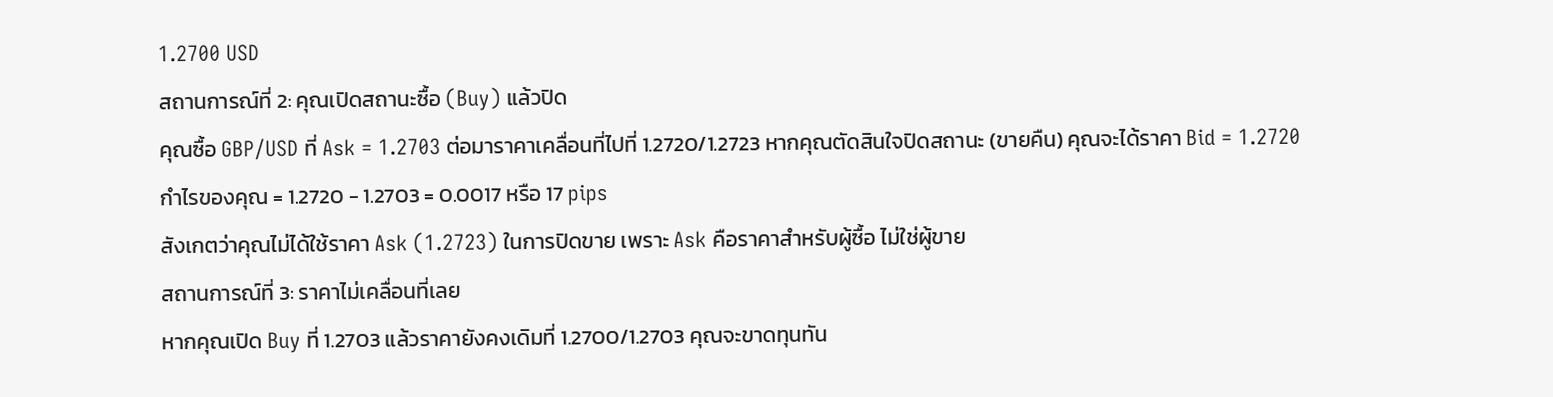1.2700 USD
สถานการณ์ที่ 2: คุณเปิดสถานะซื้อ (Buy) แล้วปิด
คุณซื้อ GBP/USD ที่ Ask = 1.2703 ต่อมาราคาเคลื่อนที่ไปที่ 1.2720/1.2723 หากคุณตัดสินใจปิดสถานะ (ขายคืน) คุณจะได้ราคา Bid = 1.2720
กำไรของคุณ = 1.2720 - 1.2703 = 0.0017 หรือ 17 pips
สังเกตว่าคุณไม่ได้ใช้ราคา Ask (1.2723) ในการปิดขาย เพราะ Ask คือราคาสำหรับผู้ซื้อ ไม่ใช่ผู้ขาย
สถานการณ์ที่ 3: ราคาไม่เคลื่อนที่เลย
หากคุณเปิด Buy ที่ 1.2703 แล้วราคายังคงเดิมที่ 1.2700/1.2703 คุณจะขาดทุนทัน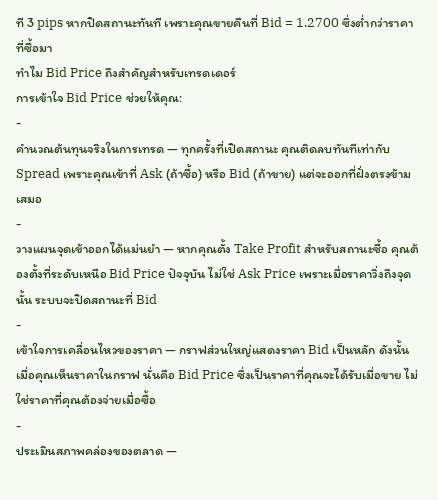ที 3 pips หากปิดสถานะทันที เพราะคุณขายคืนที่ Bid = 1.2700 ซึ่งต่ำกว่าราคาที่ซื้อมา
ทำไม Bid Price ถึงสำคัญสำหรับเทรดเดอร์
การเข้าใจ Bid Price ช่วยให้คุณ:
-
คำนวณต้นทุนจริงในการเทรด — ทุกครั้งที่เปิดสถานะ คุณติดลบทันทีเท่ากับ Spread เพราะคุณเข้าที่ Ask (ถ้าซื้อ) หรือ Bid (ถ้าขาย) แต่จะออกที่ฝั่งตรงข้ามเสมอ
-
วางแผนจุดเข้าออกได้แม่นยำ — หากคุณตั้ง Take Profit สำหรับสถานะซื้อ คุณต้องตั้งที่ระดับเหนือ Bid Price ปัจจุบัน ไม่ใช่ Ask Price เพราะเมื่อราคาวิ่งถึงจุดนั้น ระบบจะปิดสถานะที่ Bid
-
เข้าใจการเคลื่อนไหวของราคา — กราฟส่วนใหญ่แสดงราคา Bid เป็นหลัก ดังนั้นเมื่อคุณเห็นราคาในกราฟ นั่นคือ Bid Price ซึ่งเป็นราคาที่คุณจะได้รับเมื่อขาย ไม่ใช่ราคาที่คุณต้องจ่ายเมื่อซื้อ
-
ประเมินสภาพคล่องของตลาด —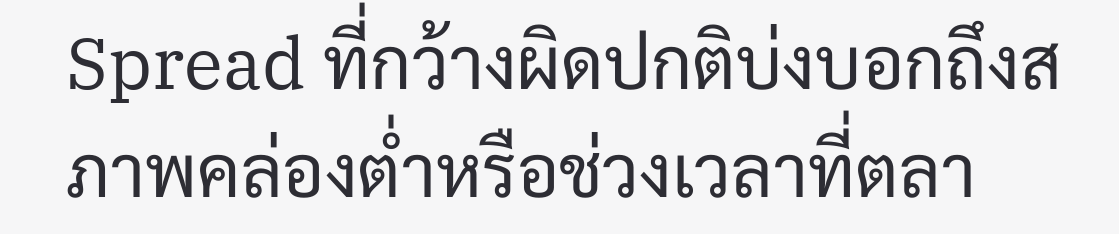Spread ที่กว้างผิดปกติบ่งบอกถึงสภาพคล่องต่ำหรือช่วงเวลาที่ตลา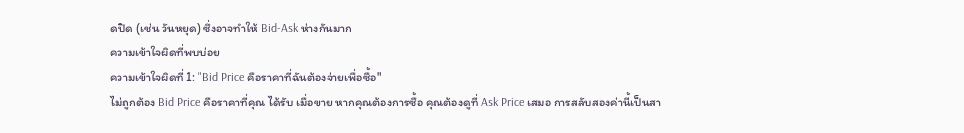ดปิด (เช่น วันหยุด) ซึ่งอาจทำให้ Bid-Ask ห่างกันมาก
ความเข้าใจผิดที่พบบ่อย
ความเข้าใจผิดที่ 1: "Bid Price คือราคาที่ฉันต้องจ่ายเพื่อซื้อ"
ไม่ถูกต้อง Bid Price คือราคาที่คุณ ได้รับ เมื่อขาย หากคุณต้องการซื้อ คุณต้องดูที่ Ask Price เสมอ การสลับสองค่านี้เป็นสา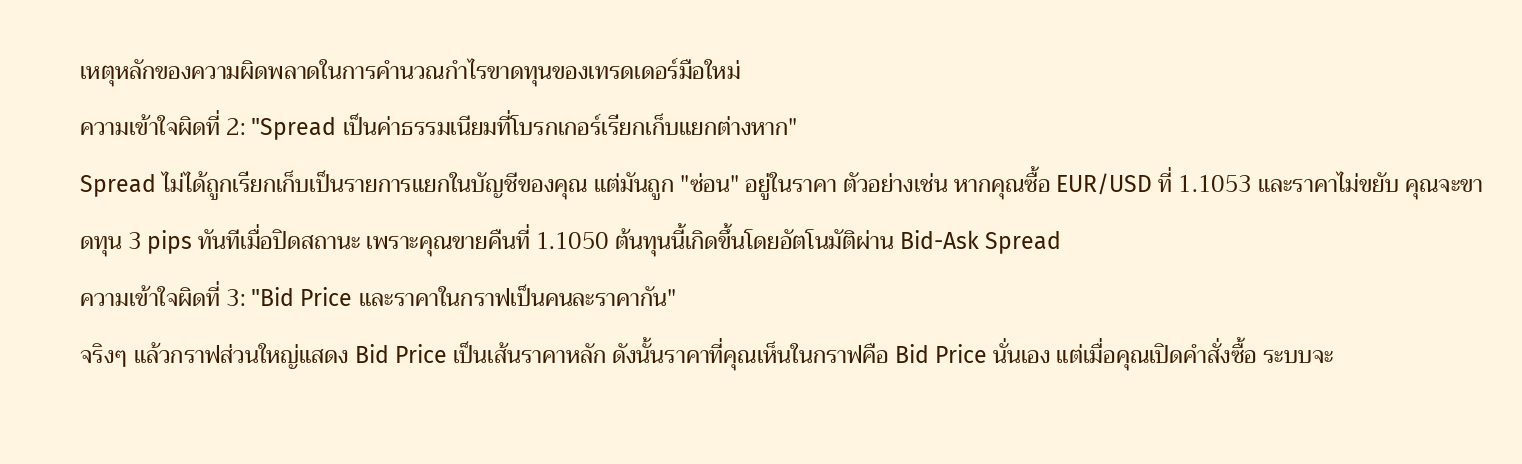เหตุหลักของความผิดพลาดในการคำนวณกำไรขาดทุนของเทรดเดอร์มือใหม่
ความเข้าใจผิดที่ 2: "Spread เป็นค่าธรรมเนียมที่โบรกเกอร์เรียกเก็บแยกต่างหาก"
Spread ไม่ได้ถูกเรียกเก็บเป็นรายการแยกในบัญชีของคุณ แต่มันถูก "ซ่อน" อยู่ในราคา ตัวอย่างเช่น หากคุณซื้อ EUR/USD ที่ 1.1053 และราคาไม่ขยับ คุณจะขาดทุน 3 pips ทันทีเมื่อปิดสถานะ เพราะคุณขายคืนที่ 1.1050 ต้นทุนนี้เกิดขึ้นโดยอัตโนมัติผ่าน Bid-Ask Spread
ความเข้าใจผิดที่ 3: "Bid Price และราคาในกราฟเป็นคนละราคากัน"
จริงๆ แล้วกราฟส่วนใหญ่แสดง Bid Price เป็นเส้นราคาหลัก ดังนั้นราคาที่คุณเห็นในกราฟคือ Bid Price นั่นเอง แต่เมื่อคุณเปิดคำสั่งซื้อ ระบบจะ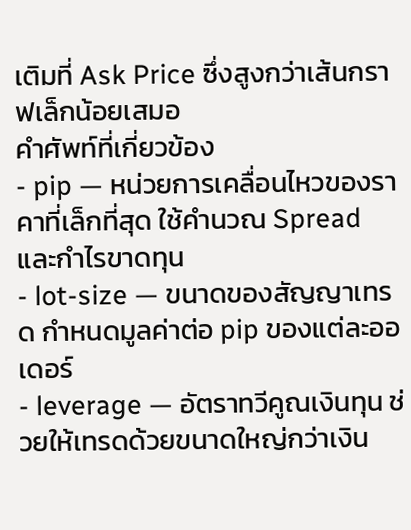เติมที่ Ask Price ซึ่งสูงกว่าเส้นกราฟเล็กน้อยเสมอ
คำศัพท์ที่เกี่ยวข้อง
- pip — หน่วยการเคลื่อนไหวของราคาที่เล็กที่สุด ใช้คำนวณ Spread และกำไรขาดทุน
- lot-size — ขนาดของสัญญาเทรด กำหนดมูลค่าต่อ pip ของแต่ละออเดอร์
- leverage — อัตราทวีคูณเงินทุน ช่วยให้เทรดด้วยขนาดใหญ่กว่าเงิน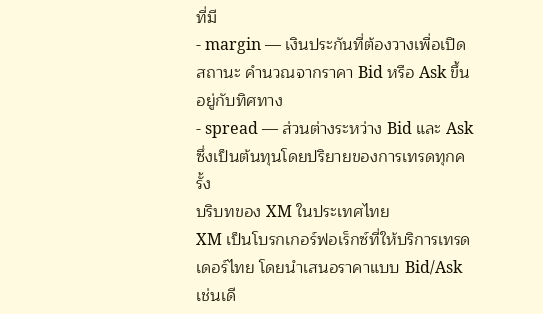ที่มี
- margin — เงินประกันที่ต้องวางเพื่อเปิดสถานะ คำนวณจากราคา Bid หรือ Ask ขึ้นอยู่กับทิศทาง
- spread — ส่วนต่างระหว่าง Bid และ Ask ซึ่งเป็นต้นทุนโดยปริยายของการเทรดทุกครั้ง
บริบทของ XM ในประเทศไทย
XM เป็นโบรกเกอร์ฟอเร็กซ์ที่ให้บริการเทรดเดอร์ไทย โดยนำเสนอราคาแบบ Bid/Ask เช่นเดี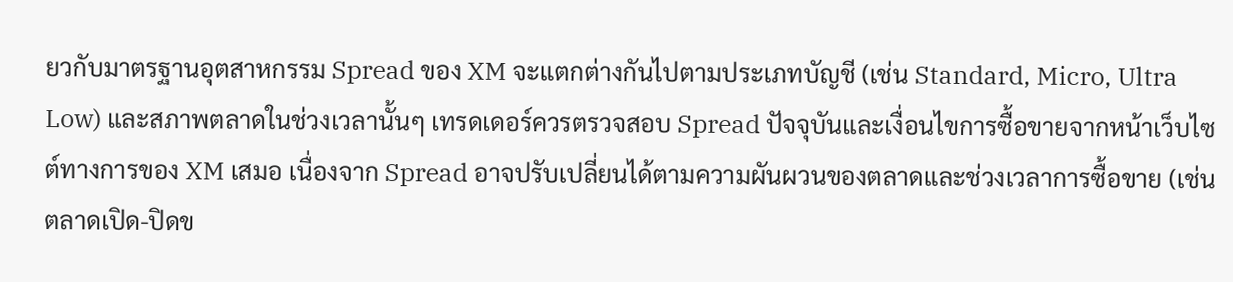ยวกับมาตรฐานอุตสาหกรรม Spread ของ XM จะแตกต่างกันไปตามประเภทบัญชี (เช่น Standard, Micro, Ultra Low) และสภาพตลาดในช่วงเวลานั้นๆ เทรดเดอร์ควรตรวจสอบ Spread ปัจจุบันและเงื่อนไขการซื้อขายจากหน้าเว็บไซต์ทางการของ XM เสมอ เนื่องจาก Spread อาจปรับเปลี่ยนได้ตามความผันผวนของตลาดและช่วงเวลาการซื้อขาย (เช่น ตลาดเปิด-ปิดข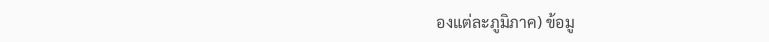องแต่ละภูมิภาค) ข้อมู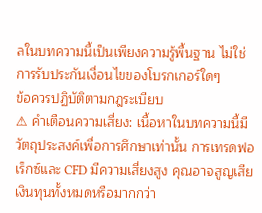ลในบทความนี้เป็นเพียงความรู้พื้นฐาน ไม่ใช่การรับประกันเงื่อนไขของโบรกเกอร์ใดๆ
ข้อควรปฏิบัติตามกฎระเบียบ
⚠ คำเตือนความเสี่ยง: เนื้อหาในบทความนี้มีวัตถุประสงค์เพื่อการศึกษาเท่านั้น การเทรดฟอเร็กซ์และ CFD มีความเสี่ยงสูง คุณอาจสูญเสียเงินทุนทั้งหมดหรือมากกว่า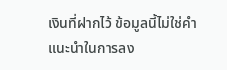เงินที่ฝากไว้ ข้อมูลนี้ไม่ใช่คำแนะนำในการลง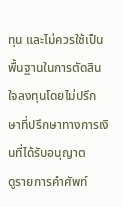ทุน และไม่ควรใช้เป็นพื้นฐานในการตัดสินใจลงทุนโดยไม่ปรึกษาที่ปรึกษาทางการเงินที่ได้รับอนุญาต
ดูรายการคำศัพท์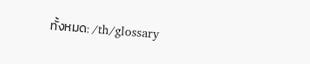ทั้งหมด: /th/glossary